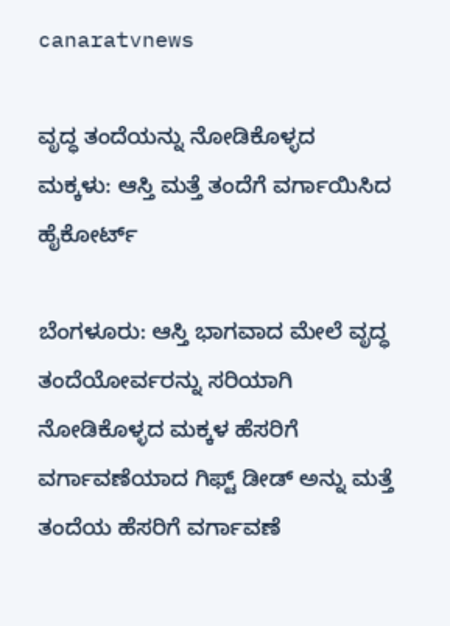canaratvnews

ವೃದ್ಧ ತಂದೆಯನ್ನು ನೋಡಿಕೊಳ್ಳದ ಮಕ್ಕಳು: ಆಸ್ತಿ ಮತ್ತೆ ತಂದೆಗೆ ವರ್ಗಾಯಿಸಿದ ಹೈಕೋರ್ಟ್‌

ಬೆಂಗಳೂರು: ಆಸ್ತಿ ಭಾಗವಾದ ಮೇಲೆ ವೃದ್ಧ ತಂದೆಯೋರ್ವರನ್ನು ಸರಿಯಾಗಿ ನೋಡಿಕೊಳ್ಳದ ಮಕ್ಕಳ ಹೆಸರಿಗೆ ವರ್ಗಾವಣೆಯಾದ ಗಿಫ್ಟ್‌ ಡೀಡ್‌ ಅನ್ನು ಮತ್ತೆ ತಂದೆಯ ಹೆಸರಿಗೆ ವರ್ಗಾವಣೆ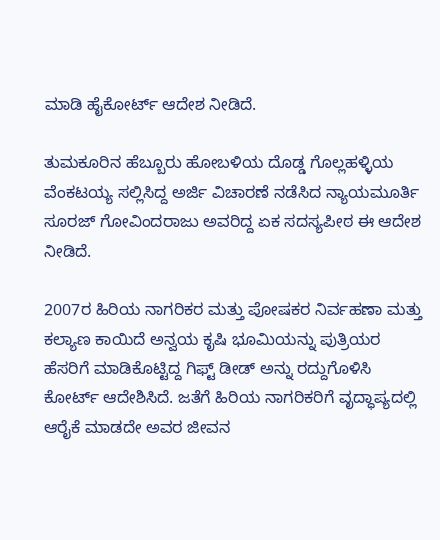ಮಾಡಿ ಹೈಕೋರ್ಟ್‌ ಆದೇಶ ನೀಡಿದೆ.

ತುಮಕೂರಿನ ಹೆಬ್ಬೂರು ಹೋಬಳಿಯ ದೊಡ್ಡ ಗೊಲ್ಲಹಳ್ಳಿಯ ವೆಂಕಟಯ್ಯ ಸಲ್ಲಿಸಿದ್ದ ಅರ್ಜಿ ವಿಚಾರಣೆ ನಡೆಸಿದ ನ್ಯಾಯಮೂರ್ತಿ ಸೂರಜ್‌ ಗೋವಿಂದರಾಜು ಅವರಿದ್ದ ಏಕ ಸದಸ್ಯಪೀಠ ಈ ಆದೇಶ ನೀಡಿದೆ.

2007ರ ಹಿರಿಯ ನಾಗರಿಕರ ಮತ್ತು ಪೋಷಕರ ನಿರ್ವಹಣಾ ಮತ್ತು ಕಲ್ಯಾಣ ಕಾಯಿದೆ ಅನ್ವಯ ಕೃಷಿ ಭೂಮಿಯನ್ನು ಪುತ್ರಿಯರ ಹೆಸರಿಗೆ ಮಾಡಿಕೊಟ್ಟಿದ್ದ ಗಿಫ್ಟ್‌ ಡೀಡ್‌ ಅನ್ನು ರದ್ದುಗೊಳಿಸಿ ಕೋರ್ಟ್ ಆದೇಶಿಸಿದೆ. ಜತೆಗೆ ಹಿರಿಯ ನಾಗರಿಕರಿಗೆ ವೃದ್ಧಾಪ್ಯದಲ್ಲಿ ಆರೈಕೆ ಮಾಡದೇ ಅವರ ಜೀವನ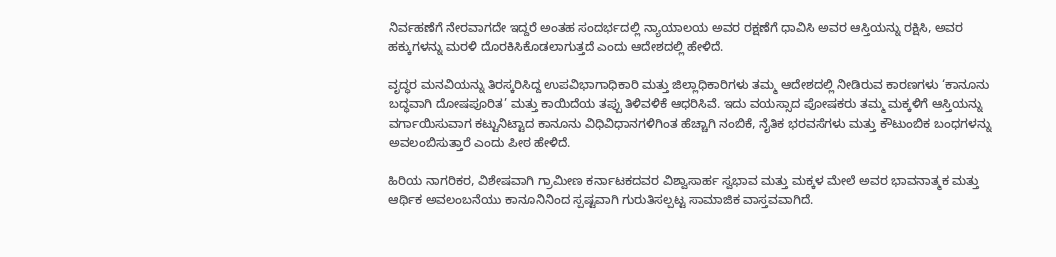ನಿರ್ವಹಣೆಗೆ ನೇರವಾಗದೇ ಇದ್ದರೆ ಅಂತಹ ಸಂದರ್ಭದಲ್ಲಿ ನ್ಯಾಯಾಲಯ ಅವರ ರಕ್ಷಣೆಗೆ ಧಾವಿಸಿ ಅವರ ಆಸ್ತಿಯನ್ನು ರಕ್ಷಿಸಿ, ಅವರ ಹಕ್ಕುಗಳನ್ನು ಮರಳಿ ದೊರಕಿಸಿಕೊಡಲಾಗುತ್ತದೆ ಎಂದು ಆದೇಶದಲ್ಲಿ ಹೇಳಿದೆ.

ವೃದ್ಧರ ಮನವಿಯನ್ನು ತಿರಸ್ಕರಿಸಿದ್ದ ಉಪವಿಭಾಗಾಧಿಕಾರಿ ಮತ್ತು ಜಿಲ್ಲಾಧಿಕಾರಿಗಳು ತಮ್ಮ ಆದೇಶದಲ್ಲಿ ನೀಡಿರುವ ಕಾರಣಗಳು ‘ಕಾನೂನು ಬದ್ಧವಾಗಿ ದೋಷಪೂರಿತ’ ಮತ್ತು ಕಾಯಿದೆಯ ತಪ್ಪು ತಿಳಿವಳಿಕೆ ಆಧರಿಸಿವೆ. ಇದು ವಯಸ್ಸಾದ ಪೋಷಕರು ತಮ್ಮ ಮಕ್ಕಳಿಗೆ ಆಸ್ತಿಯನ್ನು ವರ್ಗಾಯಿಸುವಾಗ ಕಟ್ಟುನಿಟ್ಟಾದ ಕಾನೂನು ವಿಧಿವಿಧಾನಗಳಿಗಿಂತ ಹೆಚ್ಚಾಗಿ ನಂಬಿಕೆ, ನೈತಿಕ ಭರವಸೆಗಳು ಮತ್ತು ಕೌಟುಂಬಿಕ ಬಂಧಗಳನ್ನು ಅವಲಂಬಿಸುತ್ತಾರೆ ಎಂದು ಪೀಠ ಹೇಳಿದೆ.

ಹಿರಿಯ ನಾಗರಿಕರ, ವಿಶೇಷವಾಗಿ ಗ್ರಾಮೀಣ ಕರ್ನಾಟಕದವರ ವಿಶ್ವಾಸಾರ್ಹ ಸ್ವಭಾವ ಮತ್ತು ಮಕ್ಕಳ ಮೇಲೆ ಅವರ ಭಾವನಾತ್ಮಕ ಮತ್ತು ಆರ್ಥಿಕ ಅವಲಂಬನೆಯು ಕಾನೂನಿನಿಂದ ಸ್ಪಷ್ಟವಾಗಿ ಗುರುತಿಸಲ್ಪಟ್ಟ ಸಾಮಾಜಿಕ ವಾಸ್ತವವಾಗಿದೆ.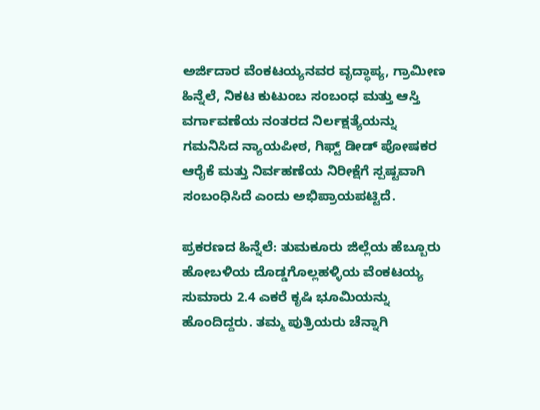ಅರ್ಜಿದಾರ ವೆಂಕಟಯ್ಯನವರ ವೃದ್ಧಾಪ್ಯ, ಗ್ರಾಮೀಣ ಹಿನ್ನೆಲೆ, ನಿಕಟ ಕುಟುಂಬ ಸಂಬಂಧ ಮತ್ತು ಆಸ್ತಿ ವರ್ಗಾವಣೆಯ ನಂತರದ ನಿರ್ಲಕ್ಷತ್ಯೆಯನ್ನು ಗಮನಿಸಿದ ನ್ಯಾಯಪೀಠ, ಗಿಫ್ಟ್‌ ಡೀಡ್‌ ಪೋಷಕರ ಆರೈಕೆ ಮತ್ತು ನಿರ್ವಹಣೆಯ ನಿರೀಕ್ಷೆಗೆ ಸ್ಪಷ್ಟವಾಗಿ ಸಂಬಂಧಿಸಿದೆ ಎಂದು ಅಭಿಪ್ರಾಯಪಟ್ಟಿದೆ.

ಪ್ರಕರಣದ ಹಿನ್ನೆಲೆ: ತುಮಕೂರು ಜಿಲ್ಲೆಯ ಹೆಬ್ಬೂರು ಹೋಬಳಿಯ ದೊಡ್ಡಗೊಲ್ಲಹಳ್ಳಿಯ ವೆಂಕಟಯ್ಯ ಸುಮಾರು 2.4 ಎಕರೆ ಕೃಷಿ ಭೂಮಿಯನ್ನು ಹೊಂದಿದ್ದರು. ತಮ್ಮ ಪುತ್ರಿಯರು ಚೆನ್ನಾಗಿ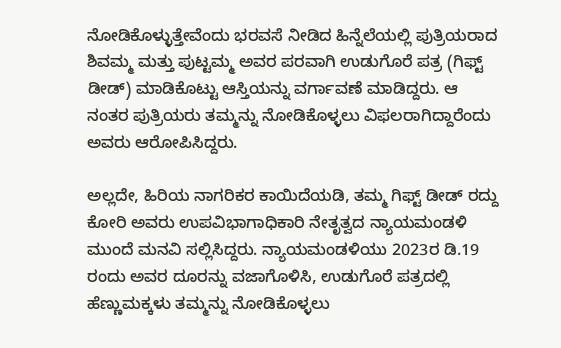ನೋಡಿಕೊಳ್ಳುತ್ತೇವೆಂದು ಭರವಸೆ ನೀಡಿದ ಹಿನ್ನೆಲೆಯಲ್ಲಿ ಪುತ್ರಿಯರಾದ ಶಿವಮ್ಮ ಮತ್ತು ಪುಟ್ಟಮ್ಮ ಅವರ ಪರವಾಗಿ ಉಡುಗೊರೆ ಪತ್ರ (ಗಿಫ್ಟ್ ಡೀಡ್) ಮಾಡಿಕೊಟ್ಟು ಆಸ್ತಿಯನ್ನು ವರ್ಗಾವಣೆ ಮಾಡಿದ್ದರು. ಆ ನಂತರ ಪುತ್ರಿಯರು ತಮ್ಮನ್ನು ನೋಡಿಕೊಳ್ಳಲು ವಿಫಲರಾಗಿದ್ದಾರೆಂದು ಅವರು ಆರೋಪಿಸಿದ್ದರು.

ಅಲ್ಲದೇ, ಹಿರಿಯ ನಾಗರಿಕರ ಕಾಯಿದೆಯಡಿ, ತಮ್ಮ ಗಿಫ್ಟ್‌ ಡೀಡ್‌ ರದ್ದು ಕೋರಿ ಅವರು ಉಪವಿಭಾಗಾಧಿಕಾರಿ ನೇತೃತ್ವದ ನ್ಯಾಯಮಂಡಳಿ ಮುಂದೆ ಮನವಿ ಸಲ್ಲಿಸಿದ್ದರು. ನ್ಯಾಯಮಂಡಳಿಯು 2023ರ ಡಿ.19 ರಂದು ಅವರ ದೂರನ್ನು ವಜಾಗೊಳಿಸಿ, ಉಡುಗೊರೆ ಪತ್ರದಲ್ಲಿ ಹೆಣ್ಣುಮಕ್ಕಳು ತಮ್ಮನ್ನು ನೋಡಿಕೊಳ್ಳಲು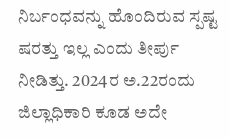ನಿರ್ಬಂಧವನ್ನು ಹೊಂದಿರುವ ಸ್ಪಷ್ಟ ಷರತ್ತು ಇಲ್ಲ ಎಂದು ತೀರ್ಪು ನೀಡಿತ್ತು. 2024ರ ಅ.22ರಂದು ಜಿಲ್ಲಾಧಿಕಾರಿ ಕೂಡ ಅದೇ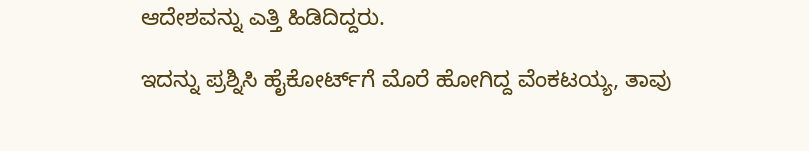ಆದೇಶವನ್ನು ಎತ್ತಿ ಹಿಡಿದಿದ್ದರು.

ಇದನ್ನು ಪ್ರಶ್ನಿಸಿ ಹೈಕೋರ್ಟ್‌ಗೆ ಮೊರೆ ಹೋಗಿದ್ದ ವೆಂಕಟಯ್ಯ, ತಾವು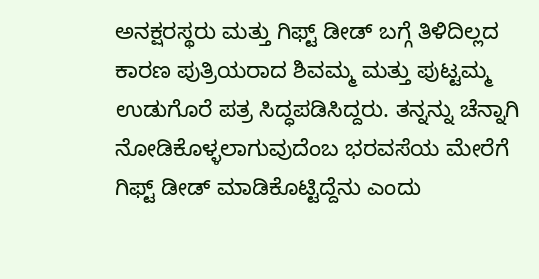ಅನಕ್ಷರಸ್ಥರು ಮತ್ತು ಗಿಫ್ಟ್‌ ಡೀಡ್‌ ಬಗ್ಗೆ ತಿಳಿದಿಲ್ಲದ ಕಾರಣ ಪುತ್ರಿಯರಾದ ಶಿವಮ್ಮ ಮತ್ತು ಪುಟ್ಟಮ್ಮ ಉಡುಗೊರೆ ಪತ್ರ ಸಿದ್ಧಪಡಿಸಿದ್ದರು. ತನ್ನನ್ನು ಚೆನ್ನಾಗಿ ನೋಡಿಕೊಳ್ಳಲಾಗುವುದೆಂಬ ಭರವಸೆಯ ಮೇರೆಗೆ ಗಿಫ್ಟ್‌ ಡೀಡ್‌ ಮಾಡಿಕೊಟ್ಟಿದ್ದೆನು ಎಂದು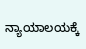ನ್ಯಾಯಾಲಯಕ್ಕೆ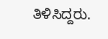ತಿಳಿಸಿದ್ದರು.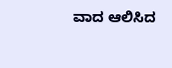ವಾದ ಆಲಿಸಿದ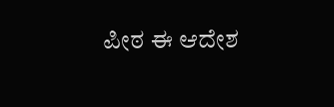ಪೀಠ ಈ ಆದೇಶ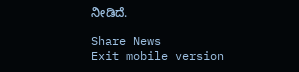ನೀಡಿದೆ.

Share News
Exit mobile version